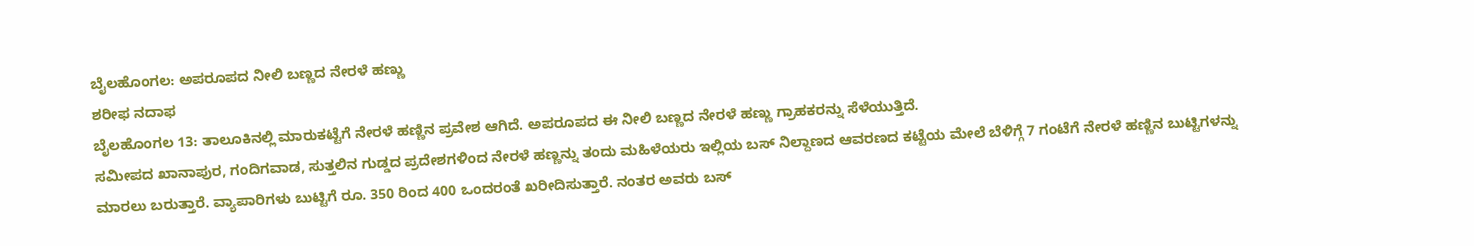ಬೈಲಹೊಂಗಲ: ಅಪರೂಪದ ನೀಲಿ ಬಣ್ಣದ ನೇರಳೆ ಹಣ್ಣು
ಶರೀಫ ನದಾಫ
ಬೈಲಹೊಂಗಲ 13: ತಾಲೂಕಿನಲ್ಲಿ ಮಾರುಕಟ್ಟೆಗೆ ನೇರಳೆ ಹಣ್ಣಿನ ಪ್ರವೇಶ ಆಗಿದೆ. ಅಪರೂಪದ ಈ ನೀಲಿ ಬಣ್ಣದ ನೇರಳೆ ಹಣ್ಣು ಗ್ರಾಹಕರನ್ನು ಸೆಳೆಯುತ್ತಿದೆ.
ಸಮೀಪದ ಖಾನಾಪುರ, ಗಂದಿಗವಾಡ, ಸುತ್ತಲಿನ ಗುಡ್ಡದ ಪ್ರದೇಶಗಳಿಂದ ನೇರಳೆ ಹಣ್ಣನ್ನು ತಂದು ಮಹಿಳೆಯರು ಇಲ್ಲಿಯ ಬಸ್ ನಿಲ್ದಾಣದ ಆವರಣದ ಕಟ್ಟೆಯ ಮೇಲೆ ಬೆಳಿಗ್ಗೆ 7 ಗಂಟೆಗೆ ನೇರಳೆ ಹಣ್ಣಿನ ಬುಟ್ಟಿಗಳನ್ನು ಮಾರಲು ಬರುತ್ತಾರೆ. ವ್ಯಾಪಾರಿಗಳು ಬುಟ್ಟಿಗೆ ರೂ. 350 ರಿಂದ 400 ಒಂದರಂತೆ ಖರೀದಿಸುತ್ತಾರೆ. ನಂತರ ಅವರು ಬಸ್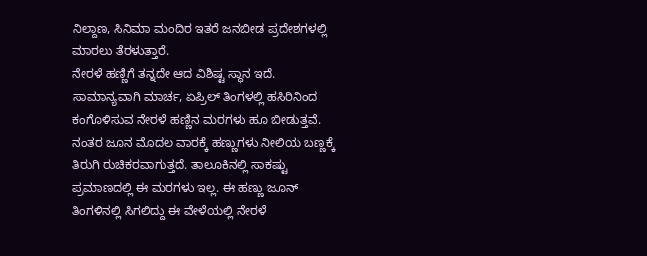ನಿಲ್ದಾಣ, ಸಿನಿಮಾ ಮಂದಿರ ಇತರೆ ಜನಬೀಡ ಪ್ರದೇಶಗಳಲ್ಲಿ ಮಾರಲು ತೆರಳುತ್ತಾರೆ.
ನೇರಳೆ ಹಣ್ಣಿಗೆ ತನ್ನದೇ ಆದ ವಿಶಿಷ್ಟ ಸ್ಥಾನ ಇದೆ. ಸಾಮಾನ್ಯವಾಗಿ ಮಾರ್ಚ, ಏಪ್ರಿಲ್ ತಿಂಗಳಲ್ಲಿ ಹಸಿರಿನಿಂದ ಕಂಗೊಳಿಸುವ ನೇರಳೆ ಹಣ್ಣಿನ ಮರಗಳು ಹೂ ಬೀಡುತ್ತವೆ. ನಂತರ ಜೂನ ಮೊದಲ ವಾರಕ್ಕೆ ಹಣ್ಣುಗಳು ನೀಲಿಯ ಬಣ್ಣಕ್ಕೆ ತಿರುಗಿ ರುಚಿಕರವಾಗುತ್ತದೆ. ತಾಲೂಕಿನಲ್ಲಿ ಸಾಕಷ್ಟು ಪ್ರಮಾಣದಲ್ಲಿ ಈ ಮರಗಳು ಇಲ್ಲ. ಈ ಹಣ್ಣು ಜೂನ್ ತಿಂಗಳಿನಲ್ಲಿ ಸಿಗಲಿದ್ದು ಈ ವೇಳೆಯಲ್ಲಿ ನೇರಳೆ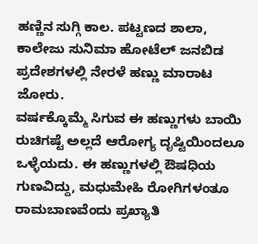ಹಣ್ಣಿನ ಸುಗ್ಗಿ ಕಾಲ. ಪಟ್ಟಣದ ಶಾಲಾ, ಕಾಲೇಜು ಸುನಿಮಾ ಹೋಟೆಲ್ ಜನಬಿಡ ಪ್ರದೇಶಗಳಲ್ಲಿ ನೇರಳೆ ಹಣ್ಣು ಮಾರಾಟ ಜೋರು.
ವರ್ಷಕ್ಕೊಮ್ಮೆ ಸಿಗುವ ಈ ಹಣ್ಣುಗಳು ಬಾಯಿ ರುಚಿಗಷ್ಟೆ ಅಲ್ಲದೆ ಆರೋಗ್ಯ ದೃಷ್ಟಿಯಿಂದಲೂ ಒಳ್ಳೆಯದು. ಈ ಹಣ್ಣುಗಳಲ್ಲಿ ಔಷಧಿಯ ಗುಣವಿದ್ದು, ಮಧುಮೇಹಿ ರೋಗಿಗಳಂತೂ ರಾಮಬಾಣವೆಂದು ಪ್ರಖ್ಯಾತಿ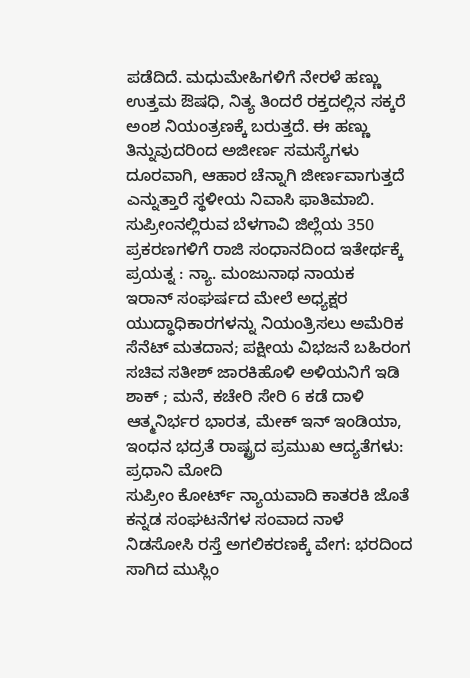ಪಡೆದಿದೆ. ಮಧುಮೇಹಿಗಳಿಗೆ ನೇರಳೆ ಹಣ್ಣು ಉತ್ತಮ ಔಷಧಿ, ನಿತ್ಯ ತಿಂದರೆ ರಕ್ತದಲ್ಲಿನ ಸಕ್ಕರೆ ಅಂಶ ನಿಯಂತ್ರಣಕ್ಕೆ ಬರುತ್ತದೆ. ಈ ಹಣ್ಣು ತಿನ್ನುವುದರಿಂದ ಅಜೀರ್ಣ ಸಮಸ್ಯೆಗಳು ದೂರವಾಗಿ, ಆಹಾರ ಚೆನ್ನಾಗಿ ಜೀರ್ಣವಾಗುತ್ತದೆ ಎನ್ನುತ್ತಾರೆ ಸ್ಥಳೀಯ ನಿವಾಸಿ ಫಾತಿಮಾಬಿ.
ಸುಪ್ರೀಂನಲ್ಲಿರುವ ಬೆಳಗಾವಿ ಜಿಲ್ಲೆಯ 350 ಪ್ರಕರಣಗಳಿಗೆ ರಾಜಿ ಸಂಧಾನದಿಂದ ಇತೇರ್ಥಕ್ಕೆ ಪ್ರಯತ್ನ : ನ್ಯಾ. ಮಂಜುನಾಥ ನಾಯಕ
ಇರಾನ್ ಸಂಘರ್ಷದ ಮೇಲೆ ಅಧ್ಯಕ್ಷರ ಯುದ್ಧಾಧಿಕಾರಗಳನ್ನು ನಿಯಂತ್ರಿಸಲು ಅಮೆರಿಕ ಸೆನೆಟ್ ಮತದಾನ; ಪಕ್ಷೀಯ ವಿಭಜನೆ ಬಹಿರಂಗ
ಸಚಿವ ಸತೀಶ್ ಜಾರಕಿಹೊಳಿ ಅಳಿಯನಿಗೆ ಇಡಿ ಶಾಕ್ ; ಮನೆ, ಕಚೇರಿ ಸೇರಿ 6 ಕಡೆ ದಾಳಿ
ಆತ್ಮನಿರ್ಭರ ಭಾರತ, ಮೇಕ್ ಇನ್ ಇಂಡಿಯಾ, ಇಂಧನ ಭದ್ರತೆ ರಾಷ್ಟ್ರದ ಪ್ರಮುಖ ಆದ್ಯತೆಗಳು: ಪ್ರಧಾನಿ ಮೋದಿ
ಸುಪ್ರೀಂ ಕೋರ್ಟ್ ನ್ಯಾಯವಾದಿ ಕಾತರಕಿ ಜೊತೆ ಕನ್ನಡ ಸಂಘಟನೆಗಳ ಸಂವಾದ ನಾಳೆ
ನಿಡಸೋಸಿ ರಸ್ತೆ ಅಗಲಿಕರಣಕ್ಕೆ ವೇಗ: ಭರದಿಂದ ಸಾಗಿದ ಮುಸ್ಲಿಂ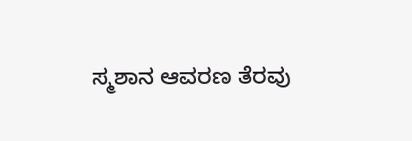ಸ್ಮಶಾನ ಆವರಣ ತೆರವು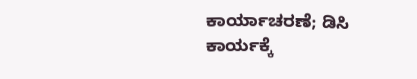ಕಾರ್ಯಾಚರಣೆ; ಡಿಸಿ ಕಾರ್ಯಕ್ಕೆ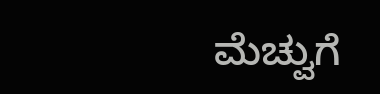ಮೆಚ್ವುಗೆ